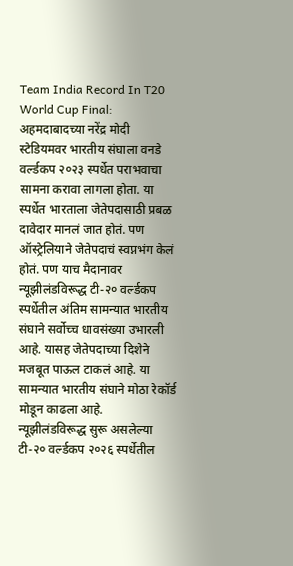Team India Record In T20 World Cup Final: अहमदाबादच्या नरेंद्र मोदी स्टेडियमवर भारतीय संघाला वनडे वर्ल्डकप २०२३ स्पर्धेत पराभवाचा सामना करावा लागला होता. या स्पर्धेत भारताला जेतेपदासाठी प्रबळ दावेदार मानलं जात होतं. पण ऑस्ट्रेलियाने जेतेपदाचं स्वप्नभंग केलं होतं. पण याच मैदानावर न्यूझीलंडविरूद्ध टी-२० वर्ल्डकप स्पर्धेतील अंतिम सामन्यात भारतीय संघाने सर्वोच्च धावसंख्या उभारली आहे. यासह जेतेपदाच्या दिशेने मजबूत पाऊल टाकलं आहे. या सामन्यात भारतीय संघाने मोठा रेकॉर्ड मोडून काढला आहे.
न्यूझीलंडविरूद्ध सुरू असलेल्या टी-२० वर्ल्डकप २०२६ स्पर्धेतील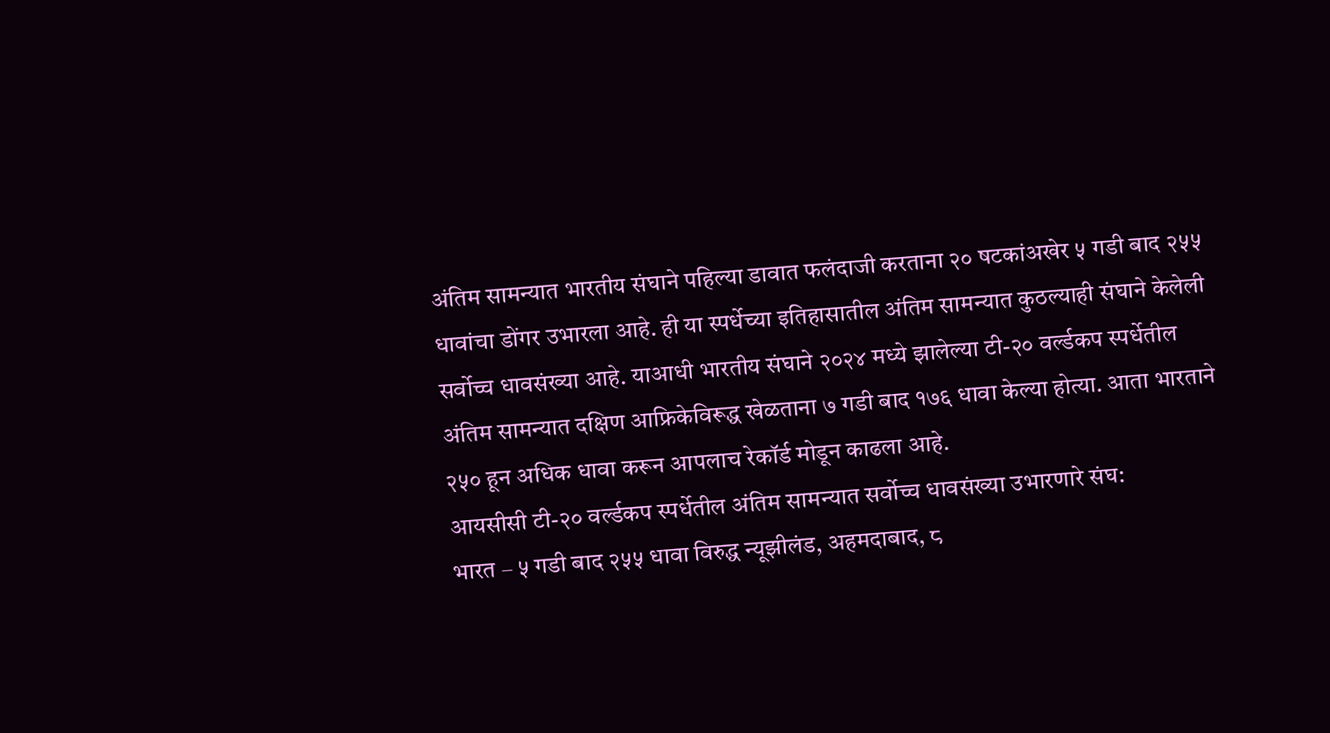अंतिम सामन्यात भारतीय संघाने पहिल्या डावात फलंदाजी करताना २० षटकांअखेर ५ गडी बाद २५५ धावांचा डोंगर उभारला आहे. ही या स्पर्धेच्या इतिहासातील अंतिम सामन्यात कुठल्याही संघाने केलेली सर्वोच्च धावसंख्या आहे. याआधी भारतीय संघाने २०२४ मध्ये झालेल्या टी-२० वर्ल्डकप स्पर्धेतील अंतिम सामन्यात दक्षिण आफ्रिकेविरूद्ध खेळताना ७ गडी बाद १७६ धावा केल्या होत्या. आता भारताने २५० हून अधिक धावा करून आपलाच रेकॉर्ड मोडून काढला आहे.
आयसीसी टी-२० वर्ल्डकप स्पर्धेतील अंतिम सामन्यात सर्वोच्च धावसंख्या उभारणारे संघ:
भारत – ५ गडी बाद २५५ धावा विरुद्ध न्यूझीलंड, अहमदाबाद, ८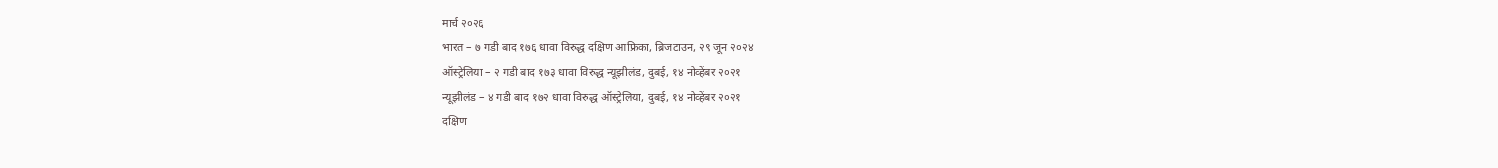मार्च २०२६
भारत – ७ गडी बाद १७६ धावा विरुद्ध दक्षिण आफ्रिका, ब्रिजटाउन, २९ जून २०२४
ऑस्ट्रेलिया – २ गडी बाद १७३ धावा विरुद्ध न्यूझीलंड, दुबई, १४ नोव्हेंबर २०२१
न्यूझीलंड – ४ गडी बाद १७२ धावा विरुद्ध ऑस्ट्रेलिया, दुबई, १४ नोव्हेंबर २०२१
दक्षिण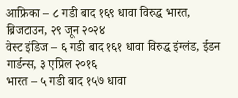आफ्रिका – ८ गडी बाद १६९ धावा विरुद्ध भारत, ब्रिजटाउन, २९ जून २०२४
वेस्ट इंडिज – ६ गडी बाद १६१ धावा विरुद्ध इंग्लंड, ईडन गार्डन्स, ३ एप्रिल २०१६
भारत – ५ गडी बाद १५७ धावा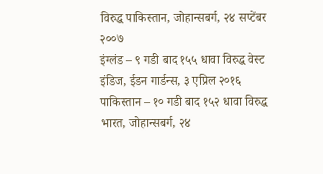विरुद्ध पाकिस्तान, जोहान्सबर्ग, २४ सप्टेंबर २००७
इंग्लंड – ९ गडी बाद १५५ धावा विरुद्ध वेस्ट इंडिज, ईडन गार्डन्स, ३ एप्रिल २०१६
पाकिस्तान – १० गडी बाद १५२ धावा विरुद्ध भारत, जोहान्सबर्ग, २४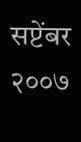सप्टेंबर २००७